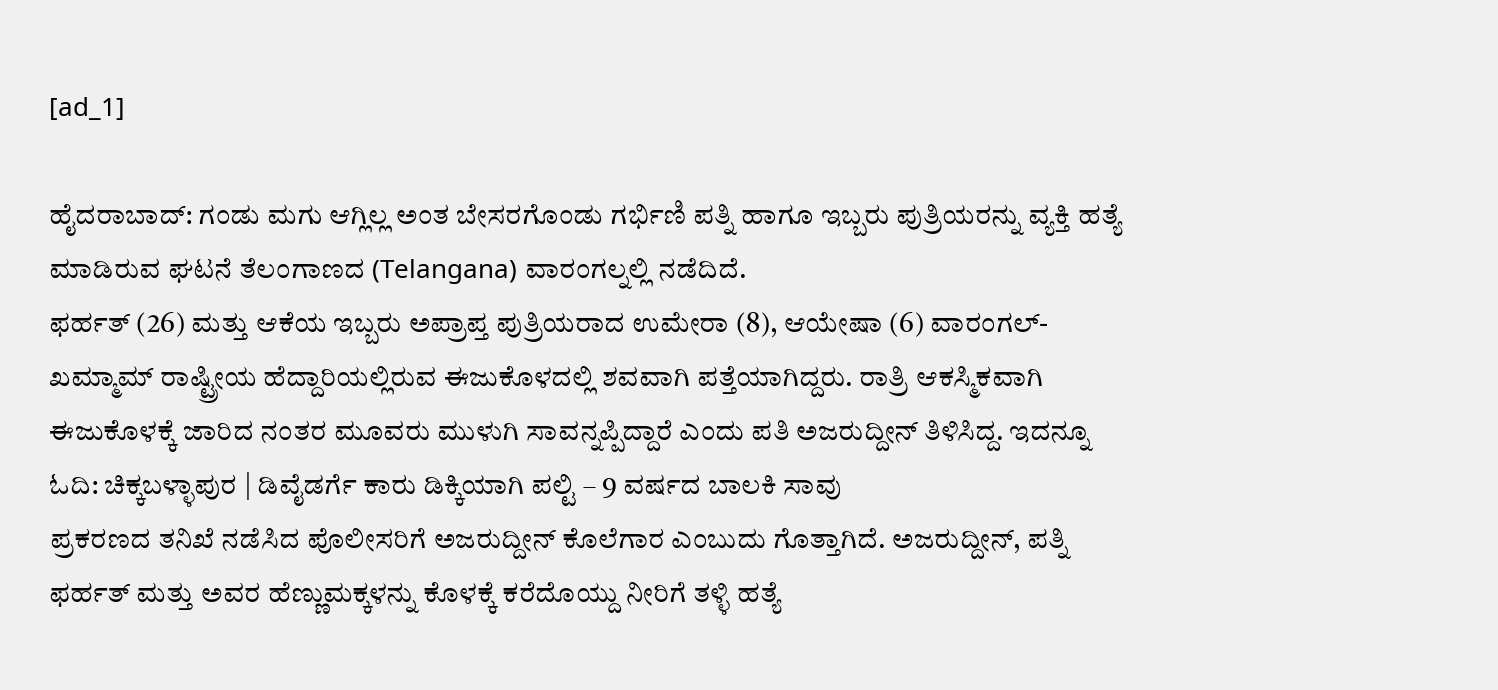[ad_1]

ಹೈದರಾಬಾದ್: ಗಂಡು ಮಗು ಆಗ್ಲಿಲ್ಲ ಅಂತ ಬೇಸರಗೊಂಡು ಗರ್ಭಿಣಿ ಪತ್ನಿ ಹಾಗೂ ಇಬ್ಬರು ಪುತ್ರಿಯರನ್ನು ವ್ಯಕ್ತಿ ಹತ್ಯೆ ಮಾಡಿರುವ ಘಟನೆ ತೆಲಂಗಾಣದ (Telangana) ವಾರಂಗಲ್ನಲ್ಲಿ ನಡೆದಿದೆ.
ಫರ್ಹತ್ (26) ಮತ್ತು ಆಕೆಯ ಇಬ್ಬರು ಅಪ್ರಾಪ್ತ ಪುತ್ರಿಯರಾದ ಉಮೇರಾ (8), ಆಯೇಷಾ (6) ವಾರಂಗಲ್-ಖಮ್ಮಾಮ್ ರಾಷ್ಟ್ರೀಯ ಹೆದ್ದಾರಿಯಲ್ಲಿರುವ ಈಜುಕೊಳದಲ್ಲಿ ಶವವಾಗಿ ಪತ್ತೆಯಾಗಿದ್ದರು. ರಾತ್ರಿ ಆಕಸ್ಮಿಕವಾಗಿ ಈಜುಕೊಳಕ್ಕೆ ಜಾರಿದ ನಂತರ ಮೂವರು ಮುಳುಗಿ ಸಾವನ್ನಪ್ಪಿದ್ದಾರೆ ಎಂದು ಪತಿ ಅಜರುದ್ದೀನ್ ತಿಳಿಸಿದ್ದ. ಇದನ್ನೂ ಓದಿ: ಚಿಕ್ಕಬಳ್ಳಾಪುರ | ಡಿವೈಡರ್ಗೆ ಕಾರು ಡಿಕ್ಕಿಯಾಗಿ ಪಲ್ಟಿ – 9 ವರ್ಷದ ಬಾಲಕಿ ಸಾವು
ಪ್ರಕರಣದ ತನಿಖೆ ನಡೆಸಿದ ಪೊಲೀಸರಿಗೆ ಅಜರುದ್ದೀನ್ ಕೊಲೆಗಾರ ಎಂಬುದು ಗೊತ್ತಾಗಿದೆ. ಅಜರುದ್ದೀನ್, ಪತ್ನಿ ಫರ್ಹತ್ ಮತ್ತು ಅವರ ಹೆಣ್ಣುಮಕ್ಕಳನ್ನು ಕೊಳಕ್ಕೆ ಕರೆದೊಯ್ದು ನೀರಿಗೆ ತಳ್ಳಿ ಹತ್ಯೆ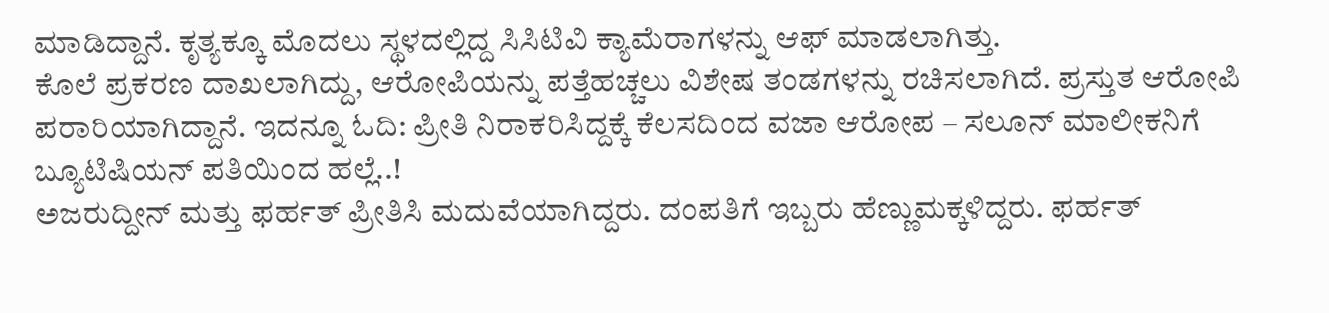ಮಾಡಿದ್ದಾನೆ. ಕೃತ್ಯಕ್ಕೂ ಮೊದಲು ಸ್ಥಳದಲ್ಲಿದ್ದ ಸಿಸಿಟಿವಿ ಕ್ಯಾಮೆರಾಗಳನ್ನು ಆಫ್ ಮಾಡಲಾಗಿತ್ತು.
ಕೊಲೆ ಪ್ರಕರಣ ದಾಖಲಾಗಿದ್ದು, ಆರೋಪಿಯನ್ನು ಪತ್ತೆಹಚ್ಚಲು ವಿಶೇಷ ತಂಡಗಳನ್ನು ರಚಿಸಲಾಗಿದೆ. ಪ್ರಸ್ತುತ ಆರೋಪಿ ಪರಾರಿಯಾಗಿದ್ದಾನೆ. ಇದನ್ನೂ ಓದಿ: ಪ್ರೀತಿ ನಿರಾಕರಿಸಿದ್ದಕ್ಕೆ ಕೆಲಸದಿಂದ ವಜಾ ಆರೋಪ – ಸಲೂನ್ ಮಾಲೀಕನಿಗೆ ಬ್ಯೂಟಿಷಿಯನ್ ಪತಿಯಿಂದ ಹಲ್ಲೆ..!
ಅಜರುದ್ದೀನ್ ಮತ್ತು ಫರ್ಹತ್ ಪ್ರೀತಿಸಿ ಮದುವೆಯಾಗಿದ್ದರು. ದಂಪತಿಗೆ ಇಬ್ಬರು ಹೆಣ್ಣುಮಕ್ಕಳಿದ್ದರು. ಫರ್ಹತ್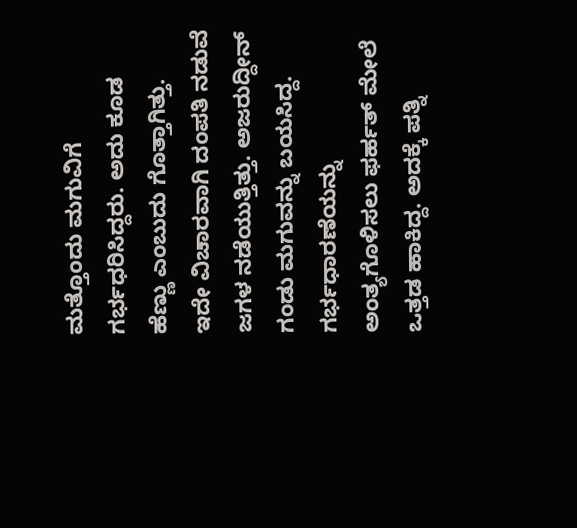ಮತ್ತೊಂದು ಮಗುವಿಗೆ ಗರ್ಭಧರಿಸಿದ್ದರು. ಅದು ಕೂಡ ಹೆಣ್ಣು ಎಂಬುದು ಗೊತ್ತಾಗಿತ್ತು. ಇದೇ ವಿಚಾರವಾಗಿ ದಂಪತಿ ನಡುವೆ ಜಗಳ ನಡೆಯುತ್ತಿತ್ತು. ಅಜರುದ್ದೀನ್ ಗಂಡು ಮಗುವನ್ನು ಬಯಸಿದ್ದ. ಗರ್ಭಧಾರಣೆಯನ್ನು ಅಂತ್ಯಗೊಳಿಸಲು ಫರ್ಹತ್ ಮೇಲೆ ಒತ್ತಡ ಹಾಕಿದ್ದ. ಅದಕ್ಕೆ ಪತ್ನಿ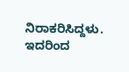ನಿರಾಕರಿಸಿದ್ದಳು. ಇದರಿಂದ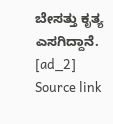ಬೇಸತ್ತು ಕೃತ್ಯ ಎಸಗಿದ್ದಾನೆ.
[ad_2]
Source link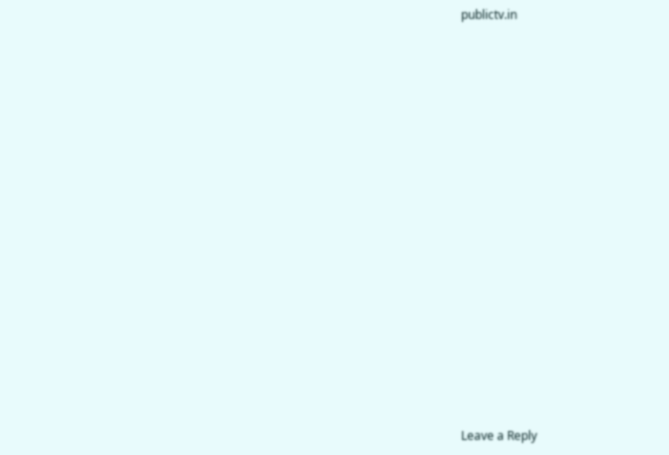publictv.in

















Leave a Reply